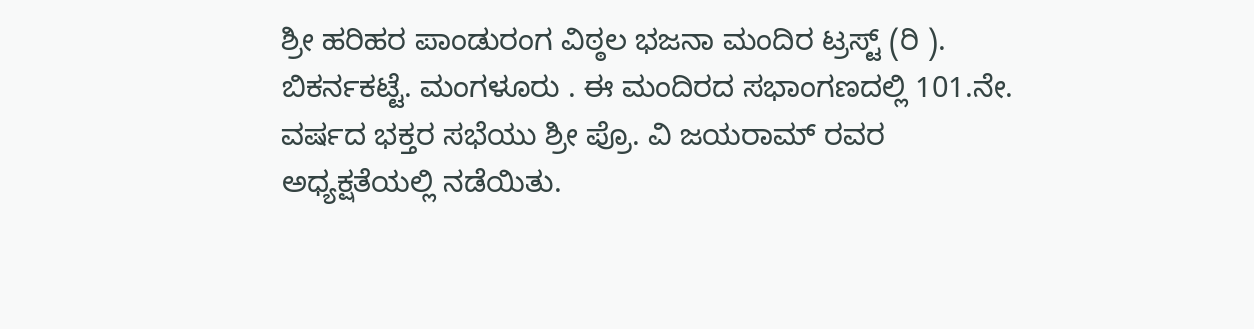ಶ್ರೀ ಹರಿಹರ ಪಾಂಡುರಂಗ ವಿಠ್ಠಲ ಭಜನಾ ಮಂದಿರ ಟ್ರಸ್ಟ್ (ರಿ ). ಬಿಕರ್ನಕಟ್ಟೆ. ಮಂಗಳೂರು . ಈ ಮಂದಿರದ ಸಭಾಂಗಣದಲ್ಲಿ 101.ನೇ. ವರ್ಷದ ಭಕ್ತರ ಸಭೆಯು ಶ್ರೀ ಪ್ರೊ. ವಿ ಜಯರಾಮ್ ರವರ ಅಧ್ಯಕ್ಷತೆಯಲ್ಲಿ ನಡೆಯಿತು.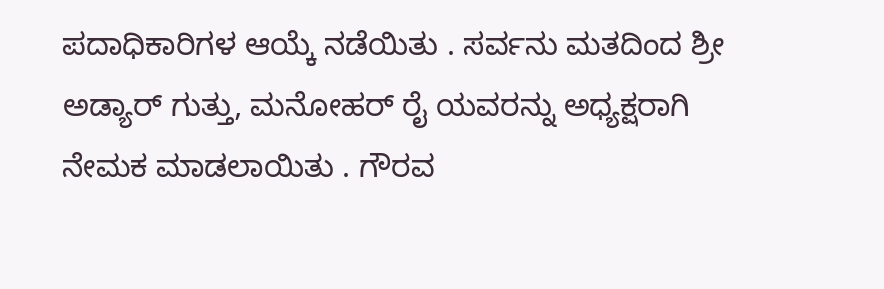ಪದಾಧಿಕಾರಿಗಳ ಆಯ್ಕೆ ನಡೆಯಿತು . ಸರ್ವನು ಮತದಿಂದ ಶ್ರೀ ಅಡ್ಯಾರ್ ಗುತ್ತು, ಮನೋಹರ್ ರೈ ಯವರನ್ನು ಅಧ್ಯಕ್ಷರಾಗಿ ನೇಮಕ ಮಾಡಲಾಯಿತು . ಗೌರವ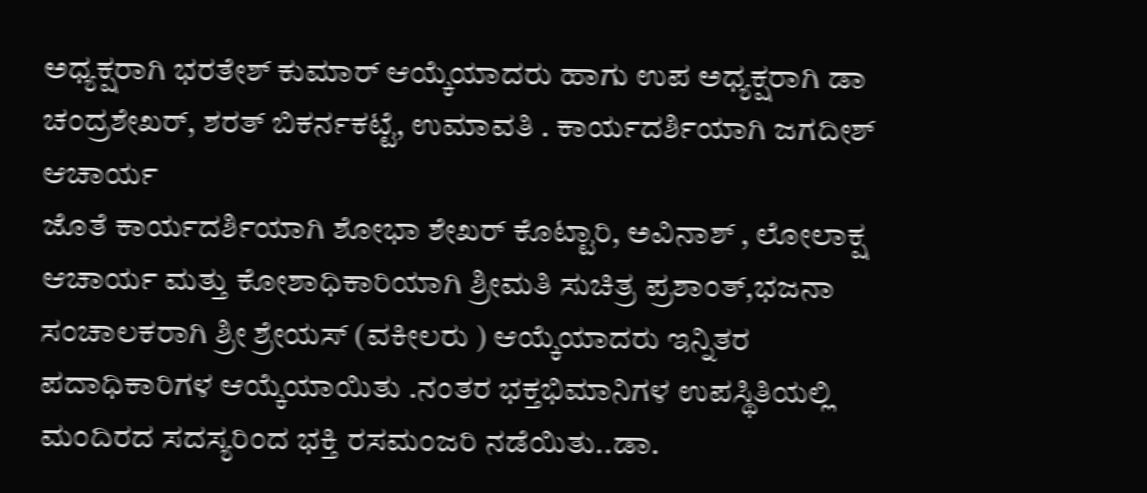ಅಧ್ಯಕ್ಷರಾಗಿ ಭರತೇಶ್ ಕುಮಾರ್ ಆಯ್ಕೆಯಾದರು ಹಾಗು ಉಪ ಅಧ್ಯಕ್ಷರಾಗಿ ಡಾ ಚಂದ್ರಶೇಖರ್, ಶರತ್ ಬಿಕರ್ನಕಟ್ಟೆ, ಉಮಾವತಿ . ಕಾರ್ಯದರ್ಶಿಯಾಗಿ ಜಗದೀಶ್ ಆಚಾರ್ಯ
ಜೊತೆ ಕಾರ್ಯದರ್ಶಿಯಾಗಿ ಶೋಭಾ ಶೇಖರ್ ಕೊಟ್ಟಾರಿ, ಅವಿನಾಶ್ , ಲೋಲಾಕ್ಷ ಆಚಾರ್ಯ ಮತ್ತು ಕೋಶಾಧಿಕಾರಿಯಾಗಿ ಶ್ರೀಮತಿ ಸುಚಿತ್ರ ಪ್ರಶಾಂತ್,ಭಜನಾ ಸಂಚಾಲಕರಾಗಿ ಶ್ರೀ ಶ್ರೇಯಸ್ (ವಕೀಲರು ) ಆಯ್ಕೆಯಾದರು ಇನ್ನಿತರ ಪದಾಧಿಕಾರಿಗಳ ಆಯ್ಕೆಯಾಯಿತು .ನಂತರ ಭಕ್ತಭಿಮಾನಿಗಳ ಉಪಸ್ಥಿತಿಯಲ್ಲಿ ಮಂದಿರದ ಸದಸ್ಯರಿಂದ ಭಕ್ತಿ ರಸಮಂಜರಿ ನಡೆಯಿತು..ಡಾ.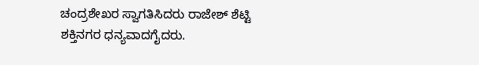ಚಂದ್ರಶೇಖರ ಸ್ವಾಗತಿಸಿದರು ರಾಜೇಶ್ ಶೆಟ್ಟಿ ಶಕ್ತಿನಗರ ಧನ್ಯವಾದಗೈದರು.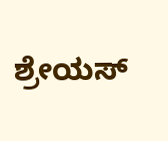ಶ್ರೇಯಸ್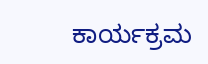ಕಾರ್ಯಕ್ರಮ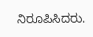ನಿರೂಪಿಸಿದರು.